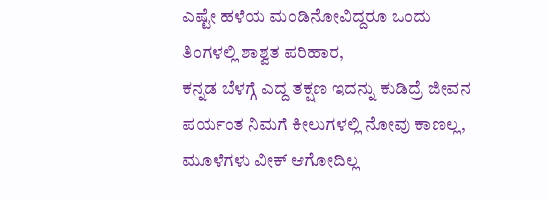ಎಷ್ಟೇ ಹಳೆಯ ಮಂಡಿನೋವಿದ್ದರೂ ಒಂದು ತಿಂಗಳಲ್ಲಿ ಶಾಶ್ವತ ಪರಿಹಾರ,
ಕನ್ನಡ ಬೆಳಗ್ಗೆ ಎದ್ದ ತಕ್ಷಣ ಇದನ್ನು ಕುಡಿದ್ರೆ ಜೀವನ ಪರ್ಯಂತ ನಿಮಗೆ ಕೀಲುಗಳಲ್ಲಿ ನೋವು ಕಾಣಲ್ಲ, ಮೂಳೆಗಳು ವೀಕ್ ಆಗೋದಿಲ್ಲ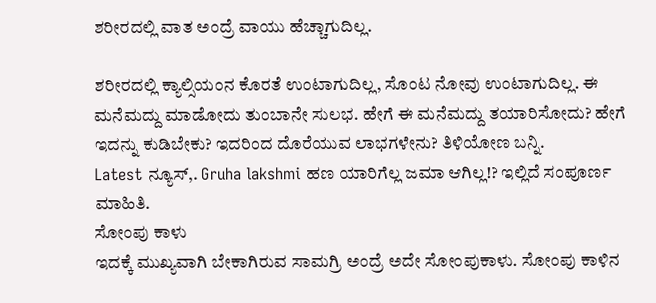ಶರೀರದಲ್ಲಿ ವಾತ ಅಂದ್ರೆ ವಾಯು ಹೆಚ್ಚಾಗುದಿಲ್ಲ.

ಶರೀರದಲ್ಲಿ ಕ್ಯಾಲ್ಸಿಯಂನ ಕೊರತೆ ಉಂಟಾಗುದಿಲ್ಲ, ಸೊಂಟ ನೋವು ಉಂಟಾಗುದಿಲ್ಲ. ಈ ಮನೆಮದ್ದು ಮಾಡೋದು ತುಂಬಾನೇ ಸುಲಭ. ಹೇಗೆ ಈ ಮನೆಮದ್ದು ತಯಾರಿಸೋದು? ಹೇಗೆ ಇದನ್ನು ಕುಡಿಬೇಕು? ಇದರಿಂದ ದೊರೆಯುವ ಲಾಭಗಳೇನು? ತಿಳಿಯೋಣ ಬನ್ನಿ.
Latest ನ್ಯೂಸ್,. Gruha lakshmi ಹಣ ಯಾರಿಗೆಲ್ಲ ಜಮಾ ಆಗಿಲ್ಲ!? ಇಲ್ಲಿದೆ ಸಂಪೂರ್ಣ ಮಾಹಿತಿ.
ಸೋಂಪು ಕಾಳು
ಇದಕ್ಕೆ ಮುಖ್ಯವಾಗಿ ಬೇಕಾಗಿರುವ ಸಾಮಗ್ರಿ ಅಂದ್ರೆ ಅದೇ ಸೋಂಪುಕಾಳು. ಸೋಂಪು ಕಾಳಿನ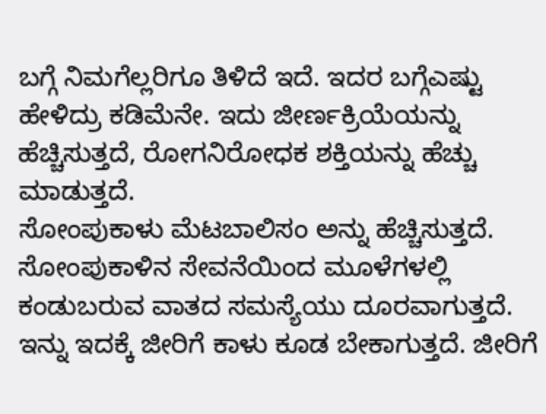ಬಗ್ಗೆ ನಿಮಗೆಲ್ಲರಿಗೂ ತಿಳಿದೆ ಇದೆ. ಇದರ ಬಗ್ಗೆಎಷ್ಟು ಹೇಳಿದ್ರು ಕಡಿಮೆನೇ. ಇದು ಜೀರ್ಣಕ್ರಿಯೆಯನ್ನು ಹೆಚ್ಚಿಸುತ್ತದೆ, ರೋಗನಿರೋಧಕ ಶಕ್ತಿಯನ್ನು ಹೆಚ್ಚು ಮಾಡುತ್ತದೆ.
ಸೋಂಪುಕಾಳು ಮೆಟಬಾಲಿಸಂ ಅನ್ನು ಹೆಚ್ಚಿಸುತ್ತದೆ. ಸೋಂಪುಕಾಳಿನ ಸೇವನೆಯಿಂದ ಮೂಳೆಗಳಲ್ಲಿ ಕಂಡುಬರುವ ವಾತದ ಸಮಸ್ಯೆಯು ದೂರವಾಗುತ್ತದೆ.
ಇನ್ನು ಇದಕ್ಕೆ ಜೀರಿಗೆ ಕಾಳು ಕೂಡ ಬೇಕಾಗುತ್ತದೆ. ಜೀರಿಗೆ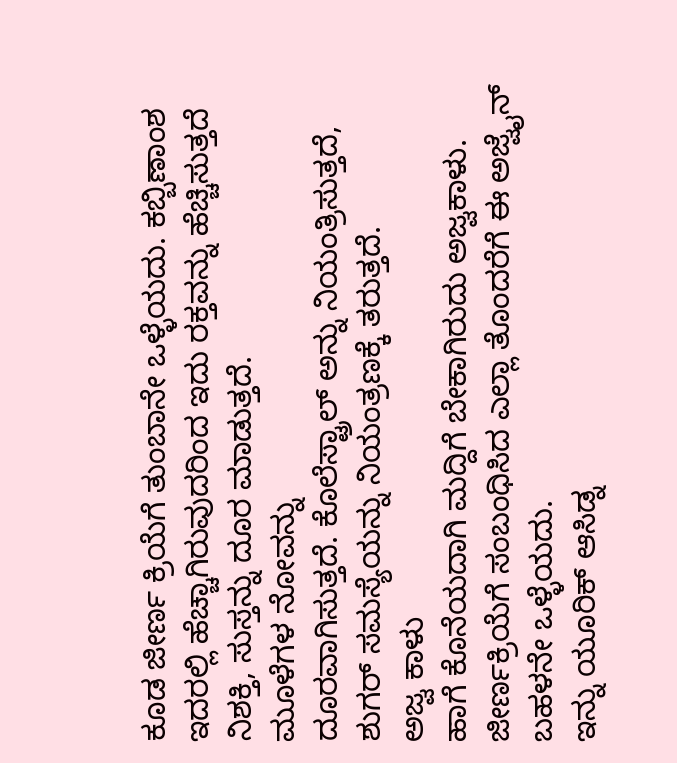ಕೂಡ ಜೀರ್ಣ ಕ್ರಿಯೆಗೆ ತುಂಬಾನೇ ಒಳ್ಳೆಯದು. ಕಬ್ಬಿಣಾಂಶ ಇದರಲ್ಲಿ ಹೆಚ್ಚಾಗಿರುವುದರಿಂದ ಇದು ರಕ್ತವನ್ನು ಹೆಚ್ಚಿಸುತ್ತದೆ ನಿಶಕ್ತಿ, ಸುಸ್ತನ್ನು ದೂರ ಮಾಡುತ್ತದೆ.
ಮೂಳೆಗಳ ನೋವನ್ನು
ದೂರವಾಗಿಸುತ್ತದೆ. ಕೊಲೆಸ್ಟ್ರಾಲ್ ಅನ್ನು ನಿಯಂತ್ರಿಸುತ್ತದೆ, ಶುಗರ್ ಸಮಸ್ಯೆಯನ್ನು ನಿಯಂತ್ರಣಕ್ಕೆ ತರುತ್ತದೆ.
ಅಜ್ವ ಕಾಳು
ಹಾಗೆ ಕೊನೆಯದಾಗಿ ಮದ್ದಿಗೆ ಬೇಕಾಗಿರುದು ಅಜ್ವಕಾಳು. ಜೀರ್ಣಕ್ರಿಯೆಗೆ ಸಂಬಂಧಿಸಿದ ಎಲ್ಲಾ ತೊಂದರೆಗೆ ಈ ಅಜ್ವೈನ್ ಬಹಳನೇ ಒಳ್ಳೆಯದು.
ಇನ್ನು ಯೂರಿಕ್ ಆಸಿಡ್ನ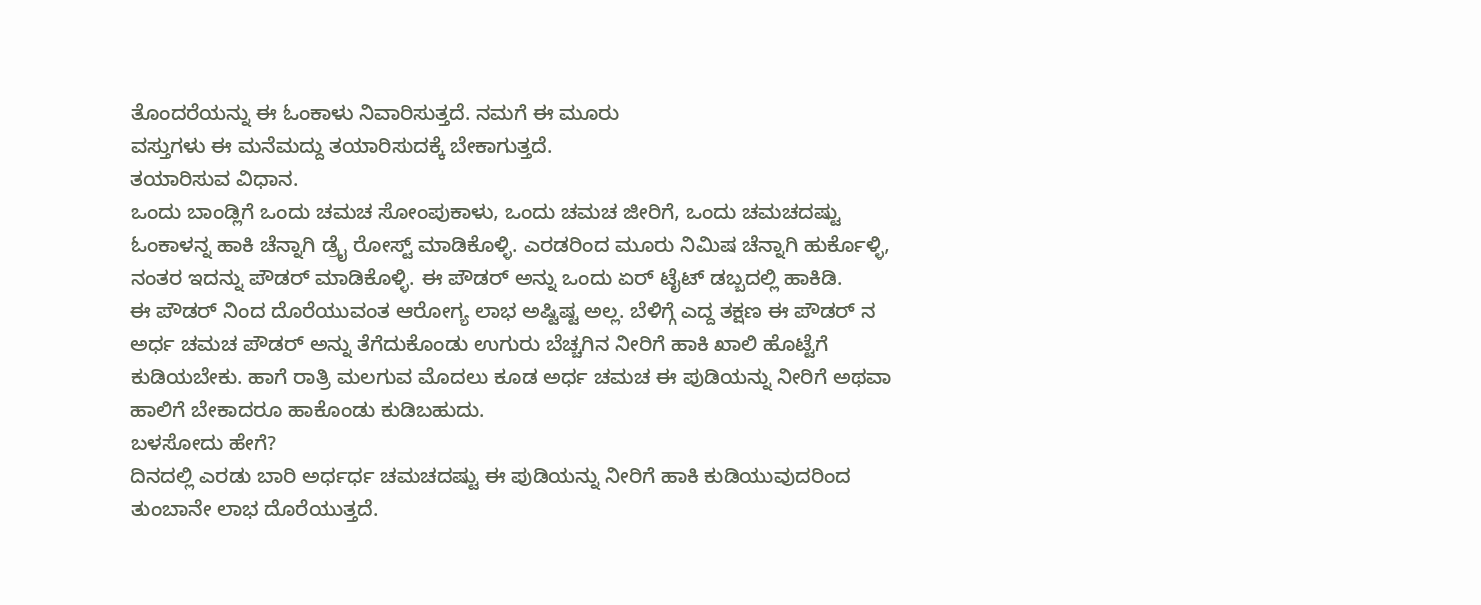ತೊಂದರೆಯನ್ನು ಈ ಓಂಕಾಳು ನಿವಾರಿಸುತ್ತದೆ. ನಮಗೆ ಈ ಮೂರು
ವಸ್ತುಗಳು ಈ ಮನೆಮದ್ದು ತಯಾರಿಸುದಕ್ಕೆ ಬೇಕಾಗುತ್ತದೆ.
ತಯಾರಿಸುವ ವಿಧಾನ.
ಒಂದು ಬಾಂಡ್ಲಿಗೆ ಒಂದು ಚಮಚ ಸೋಂಪುಕಾಳು, ಒಂದು ಚಮಚ ಜೀರಿಗೆ, ಒಂದು ಚಮಚದಷ್ಟು ಓಂಕಾಳನ್ನ ಹಾಕಿ ಚೆನ್ನಾಗಿ ಡ್ರೈ ರೋಸ್ಟ್ ಮಾಡಿಕೊಳ್ಳಿ. ಎರಡರಿಂದ ಮೂರು ನಿಮಿಷ ಚೆನ್ನಾಗಿ ಹುರ್ಕೊಳ್ಳಿ, ನಂತರ ಇದನ್ನು ಪೌಡರ್ ಮಾಡಿಕೊಳ್ಳಿ. ಈ ಪೌಡರ್ ಅನ್ನು ಒಂದು ಏರ್ ಟೈಟ್ ಡಬ್ಬದಲ್ಲಿ ಹಾಕಿಡಿ.
ಈ ಪೌಡರ್ ನಿಂದ ದೊರೆಯುವಂತ ಆರೋಗ್ಯ ಲಾಭ ಅಷ್ಟಿಷ್ಟ ಅಲ್ಲ. ಬೆಳಿಗ್ಗೆ ಎದ್ದ ತಕ್ಷಣ ಈ ಪೌಡರ್ ನ ಅರ್ಧ ಚಮಚ ಪೌಡರ್ ಅನ್ನು ತೆಗೆದುಕೊಂಡು ಉಗುರು ಬೆಚ್ಚಗಿನ ನೀರಿಗೆ ಹಾಕಿ ಖಾಲಿ ಹೊಟ್ಟೆಗೆ ಕುಡಿಯಬೇಕು. ಹಾಗೆ ರಾತ್ರಿ ಮಲಗುವ ಮೊದಲು ಕೂಡ ಅರ್ಧ ಚಮಚ ಈ ಪುಡಿಯನ್ನು ನೀರಿಗೆ ಅಥವಾ ಹಾಲಿಗೆ ಬೇಕಾದರೂ ಹಾಕೊಂಡು ಕುಡಿಬಹುದು.
ಬಳಸೋದು ಹೇಗೆ?
ದಿನದಲ್ಲಿ ಎರಡು ಬಾರಿ ಅರ್ಧರ್ಧ ಚಮಚದಷ್ಟು ಈ ಪುಡಿಯನ್ನು ನೀರಿಗೆ ಹಾಕಿ ಕುಡಿಯುವುದರಿಂದ ತುಂಬಾನೇ ಲಾಭ ದೊರೆಯುತ್ತದೆ.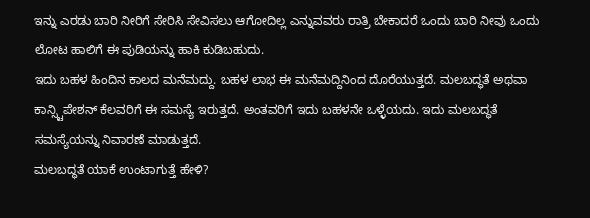ಇನ್ನು ಎರಡು ಬಾರಿ ನೀರಿಗೆ ಸೇರಿಸಿ ಸೇವಿಸಲು ಆಗೋದಿಲ್ಲ ಎನ್ನುವವರು ರಾತ್ರಿ ಬೇಕಾದರೆ ಒಂದು ಬಾರಿ ನೀವು ಒಂದು ಲೋಟ ಹಾಲಿಗೆ ಈ ಪುಡಿಯನ್ನು ಹಾಕಿ ಕುಡಿಬಹುದು.
ಇದು ಬಹಳ ಹಿಂದಿನ ಕಾಲದ ಮನೆಮದ್ದು. ಬಹಳ ಲಾಭ ಈ ಮನೆಮದ್ದಿನಿಂದ ದೊರೆಯುತ್ತದೆ. ಮಲಬದ್ಧತೆ ಅಥವಾ ಕಾನ್ಸ್ಟಿಪೇಶನ್ ಕೆಲವರಿಗೆ ಈ ಸಮಸ್ಯೆ ಇರುತ್ತದೆ. ಅಂತವರಿಗೆ ಇದು ಬಹಳನೇ ಒಳ್ಳೆಯದು. ಇದು ಮಲಬದ್ಧತೆ ಸಮಸ್ಯೆಯನ್ನು ನಿವಾರಣೆ ಮಾಡುತ್ತದೆ.
ಮಲಬದ್ಧತೆ ಯಾಕೆ ಉಂಟಾಗುತ್ತೆ ಹೇಳಿ?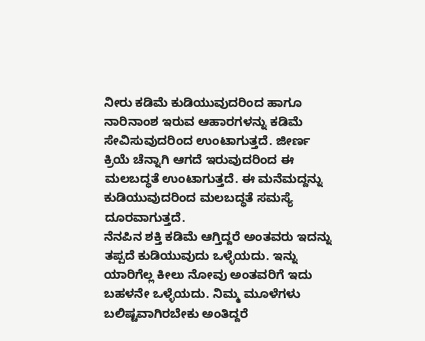ನೀರು ಕಡಿಮೆ ಕುಡಿಯುವುದರಿಂದ ಹಾಗೂ ನಾರಿನಾಂಶ ಇರುವ ಆಹಾರಗಳನ್ನು ಕಡಿಮೆ ಸೇವಿಸುವುದರಿಂದ ಉಂಟಾಗುತ್ತದೆ. ಜೀರ್ಣ ಕ್ರಿಯೆ ಚೆನ್ನಾಗಿ ಆಗದೆ ಇರುವುದರಿಂದ ಈ ಮಲಬದ್ಧತೆ ಉಂಟಾಗುತ್ತದೆ. ಈ ಮನೆಮದ್ದನ್ನು ಕುಡಿಯುವುದರಿಂದ ಮಲಬದ್ಧತೆ ಸಮಸ್ಯೆ ದೂರವಾಗುತ್ತದೆ.
ನೆನಪಿನ ಶಕ್ತಿ ಕಡಿಮೆ ಆಗ್ತಿದ್ದರೆ ಅಂತವರು ಇದನ್ನು ತಪ್ಪದೆ ಕುಡಿಯುವುದು ಒಳ್ಳೆಯದು. ಇನ್ನು ಯಾರಿಗೆಲ್ಲ ಕೀಲು ನೋವು ಅಂತವರಿಗೆ ಇದು ಬಹಳನೇ ಒಳ್ಳೆಯದು. ನಿಮ್ಮ ಮೂಳೆಗಳು ಬಲಿಷ್ಟವಾಗಿರಬೇಕು ಅಂತಿದ್ದರೆ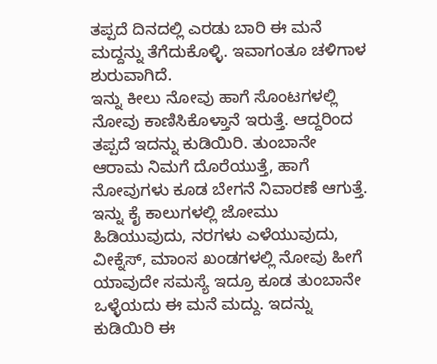ತಪ್ಪದೆ ದಿನದಲ್ಲಿ ಎರಡು ಬಾರಿ ಈ ಮನೆ ಮದ್ದನ್ನು ತೆಗೆದುಕೊಳ್ಳಿ. ಇವಾಗಂತೂ ಚಳಿಗಾಳ ಶುರುವಾಗಿದೆ.
ಇನ್ನು ಕೀಲು ನೋವು ಹಾಗೆ ಸೊಂಟಗಳಲ್ಲಿ ನೋವು ಕಾಣಿಸಿಕೊಳ್ತಾನೆ ಇರುತ್ತೆ. ಆದ್ದರಿಂದ ತಪ್ಪದೆ ಇದನ್ನು ಕುಡಿಯಿರಿ. ತುಂಬಾನೇ ಆರಾಮ ನಿಮಗೆ ದೊರೆಯುತ್ತೆ, ಹಾಗೆ ನೋವುಗಳು ಕೂಡ ಬೇಗನೆ ನಿವಾರಣೆ ಆಗುತ್ತೆ.
ಇನ್ನು ಕೈ ಕಾಲುಗಳಲ್ಲಿ ಜೋಮು ಹಿಡಿಯುವುದು, ನರಗಳು ಎಳೆಯುವುದು, ವೀಕ್ನೆಸ್, ಮಾಂಸ ಖಂಡಗಳಲ್ಲಿ ನೋವು ಹೀಗೆ ಯಾವುದೇ ಸಮಸ್ಯೆ ಇದ್ರೂ ಕೂಡ ತುಂಬಾನೇ ಒಳ್ಳೆಯದು ಈ ಮನೆ ಮದ್ದು. ಇದನ್ನು ಕುಡಿಯಿರಿ ಈ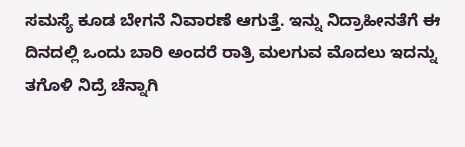ಸಮಸ್ಯೆ ಕೂಡ ಬೇಗನೆ ನಿವಾರಣೆ ಆಗುತ್ತೆ. ಇನ್ನು ನಿದ್ರಾಹೀನತೆಗೆ ಈ ದಿನದಲ್ಲಿ ಒಂದು ಬಾರಿ ಅಂದರೆ ರಾತ್ರಿ ಮಲಗುವ ಮೊದಲು ಇದನ್ನು ತಗೊಳಿ ನಿದ್ರೆ ಚೆನ್ನಾಗಿ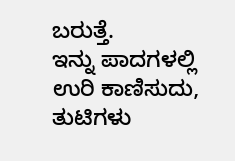ಬರುತ್ತೆ.
ಇನ್ನು ಪಾದಗಳಲ್ಲಿ ಉರಿ ಕಾಣಿಸುದು, ತುಟಿಗಳು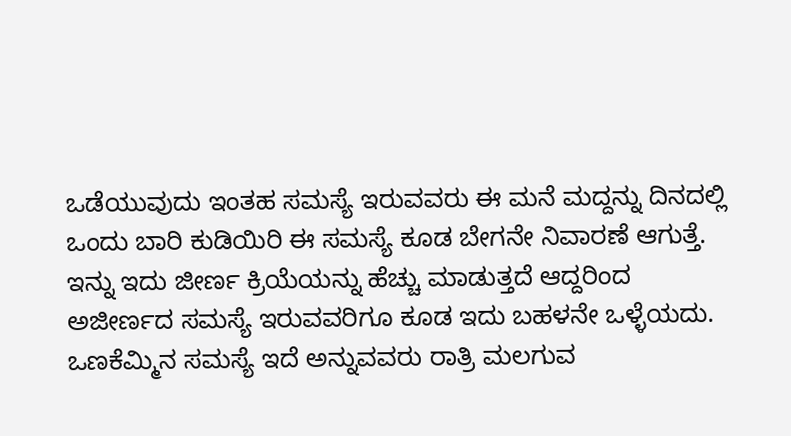ಒಡೆಯುವುದು ಇಂತಹ ಸಮಸ್ಯೆ ಇರುವವರು ಈ ಮನೆ ಮದ್ದನ್ನು ದಿನದಲ್ಲಿ ಒಂದು ಬಾರಿ ಕುಡಿಯಿರಿ ಈ ಸಮಸ್ಯೆ ಕೂಡ ಬೇಗನೇ ನಿವಾರಣೆ ಆಗುತ್ತೆ. ಇನ್ನು ಇದು ಜೀರ್ಣ ಕ್ರಿಯೆಯನ್ನು ಹೆಚ್ಚು ಮಾಡುತ್ತದೆ ಆದ್ದರಿಂದ ಅಜೀರ್ಣದ ಸಮಸ್ಯೆ ಇರುವವರಿಗೂ ಕೂಡ ಇದು ಬಹಳನೇ ಒಳ್ಳೆಯದು. ಒಣಕೆಮ್ಮಿನ ಸಮಸ್ಯೆ ಇದೆ ಅನ್ನುವವರು ರಾತ್ರಿ ಮಲಗುವ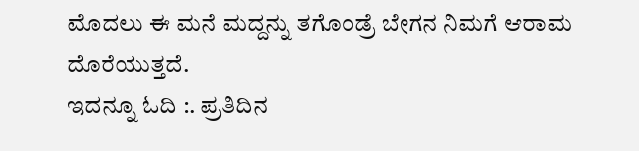ಮೊದಲು ಈ ಮನೆ ಮದ್ದನ್ನು ತಗೊಂಡ್ರೆ ಬೇಗನ ನಿಮಗೆ ಆರಾಮ ದೊರೆಯುತ್ತದೆ.
ಇದನ್ನೂ ಓದಿ :. ಪ್ರತಿದಿನ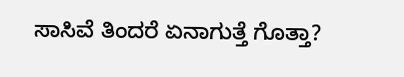ಸಾಸಿವೆ ತಿಂದರೆ ಏನಾಗುತ್ತೆ ಗೊತ್ತಾ?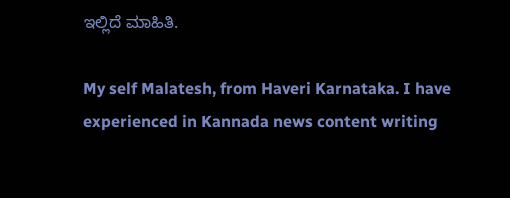ಇಲ್ಲಿದೆ ಮಾಹಿತಿ.

My self Malatesh, from Haveri Karnataka. I have experienced in Kannada news content writing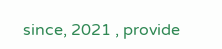since, 2021 , provide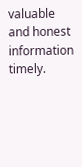valuable and honest information timely.